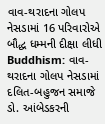વાવ-થરાદના ગોલપ નેસડામાં 16 પરિવારોએ બૌદ્ધ ધમ્મની દીક્ષા લીધી
Buddhism: વાવ-થરાદના ગોલપ નેસડામાં દલિત-બહુજન સમાજે ડો. આંબેડકરની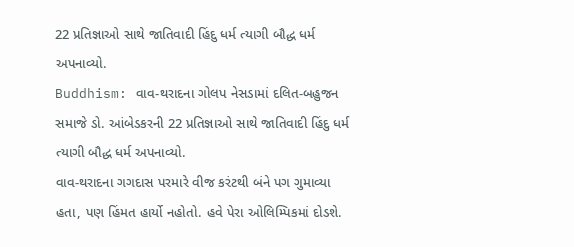22 પ્રતિજ્ઞાઓ સાથે જાતિવાદી હિંદુ ધર્મ ત્યાગી બૌદ્ધ ધર્મ અપનાવ્યો.
Buddhism: વાવ-થરાદના ગોલપ નેસડામાં દલિત-બહુજન સમાજે ડો. આંબેડકરની 22 પ્રતિજ્ઞાઓ સાથે જાતિવાદી હિંદુ ધર્મ ત્યાગી બૌદ્ધ ધર્મ અપનાવ્યો.
વાવ-થરાદના ગગદાસ પરમારે વીજ કરંટથી બંને પગ ગુમાવ્યા હતા, પણ હિંમત હાર્યો નહોતો. હવે પેરા ઓલિમ્પિકમાં દોડશે.